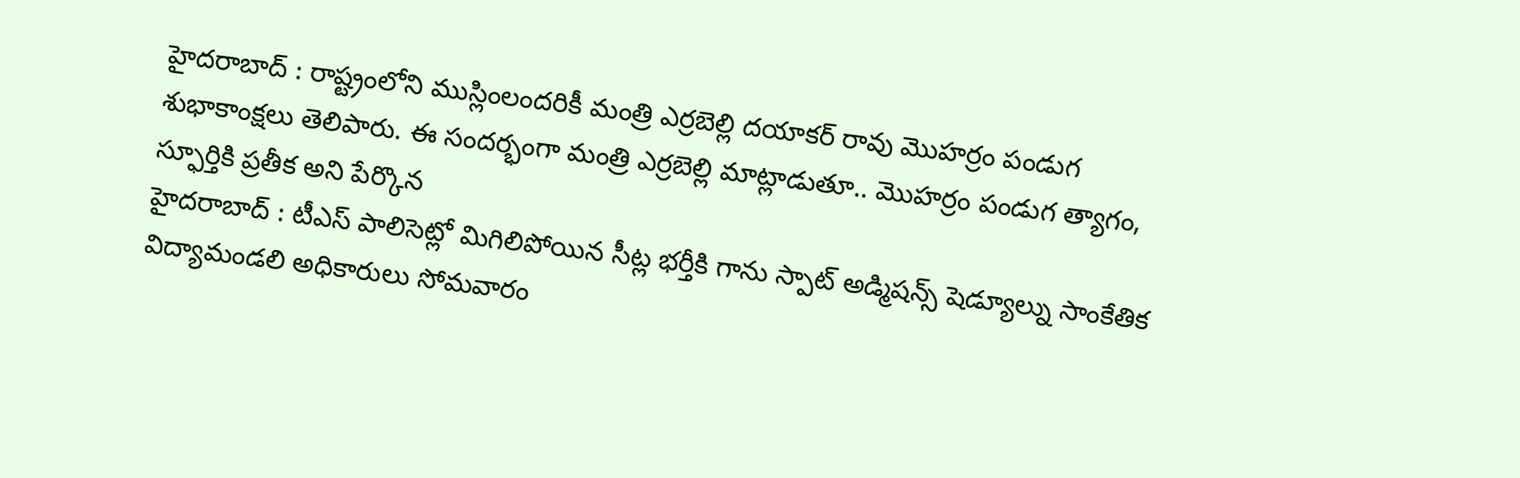హైదరాబాద్ : రాష్ట్రంలోని ముస్లింలందరికీ మంత్రి ఎర్రబెల్లి దయాకర్ రావు మొహర్రం పండుగ శుభాకాంక్షలు తెలిపారు. ఈ సందర్భంగా మంత్రి ఎర్రబెల్లి మాట్లాడుతూ.. మొహర్రం పండుగ త్యాగం, స్ఫూర్తికి ప్రతీక అని పేర్కొన
హైదరాబాద్ : టీఎస్ పాలిసెట్లో మిగిలిపోయిన సీట్ల భర్తీకి గాను స్పాట్ అడ్మిషన్స్ షెడ్యూల్ను సాంకేతిక విద్యామండలి అధికారులు సోమవారం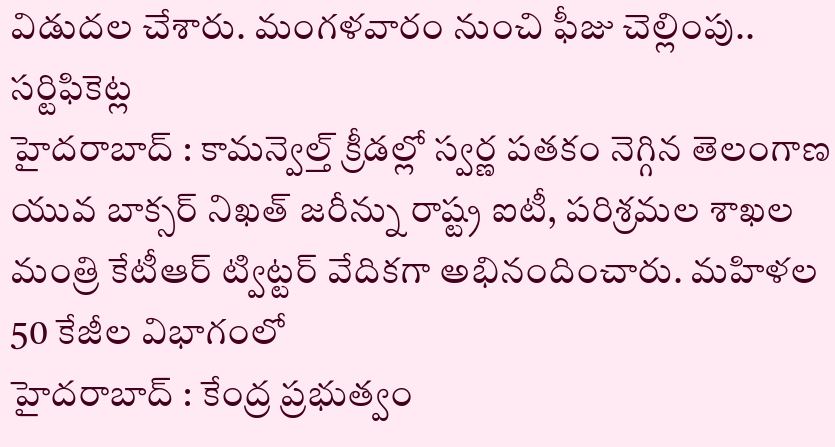విడుదల చేశారు. మంగళవారం నుంచి ఫీజు చెల్లింపు.. సర్టిఫికెట్ల
హైదరాబాద్ : కామన్వెల్త్ క్రీడల్లో స్వర్ణ పతకం నెగ్గిన తెలంగాణ యువ బాక్సర్ నిఖత్ జరీన్ను రాష్ట్ర ఐటీ, పరిశ్రమల శాఖల మంత్రి కేటీఆర్ ట్విట్టర్ వేదికగా అభినందించారు. మహిళల 50 కేజీల విభాగంలో
హైదరాబాద్ : కేంద్ర ప్రభుత్వం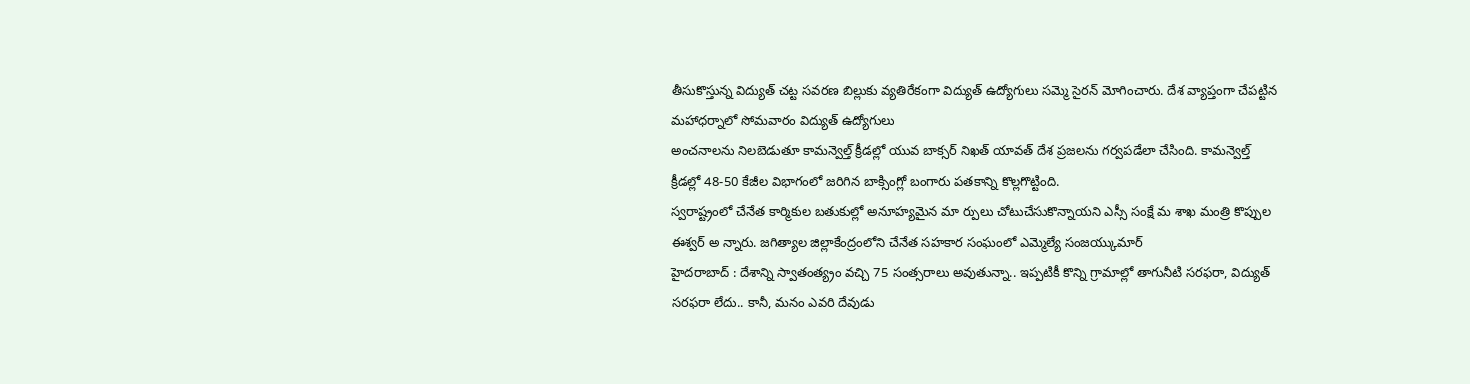తీసుకొస్తున్న విద్యుత్ చట్ట సవరణ బిల్లుకు వ్యతిరేకంగా విద్యుత్ ఉద్యోగులు సమ్మె సైరన్ మోగించారు. దేశ వ్యాప్తంగా చేపట్టిన మహాధర్నాలో సోమవారం విద్యుత్ ఉద్యోగులు
అంచనాలను నిలబెడుతూ కామన్వెల్త్ క్రీడల్లో యువ బాక్సర్ నిఖత్ యావత్ దేశ ప్రజలను గర్వపడేలా చేసింది. కామన్వెల్త్ క్రీడల్లో 48-50 కేజీల విభాగంలో జరిగిన బాక్సింగ్లో బంగారు పతకాన్ని కొల్లగొట్టింది.
స్వరాష్ట్రంలో చేనేత కార్మికుల బతుకుల్లో అనూహ్యమైన మా ర్పులు చోటుచేసుకొన్నాయని ఎస్సీ సంక్షే మ శాఖ మంత్రి కొప్పుల ఈశ్వర్ అ న్నారు. జగిత్యాల జిల్లాకేంద్రంలోని చేనేత సహకార సంఘంలో ఎమ్మెల్యే సంజయ్కుమార్
హైదరాబాద్ : దేశాన్ని స్వాతంత్య్రం వచ్చి 75 సంత్సరాలు అవుతున్నా.. ఇప్పటికీ కొన్ని గ్రామాల్లో తాగునీటి సరఫరా, విద్యుత్ సరఫరా లేదు.. కానీ, మనం ఎవరి దేవుడు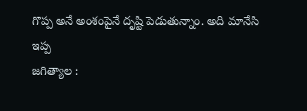గొప్ప అనే అంశంపైనే దృష్టి పెడుతున్నాం. అది మానేసి ఇప్ప
జగిత్యాల :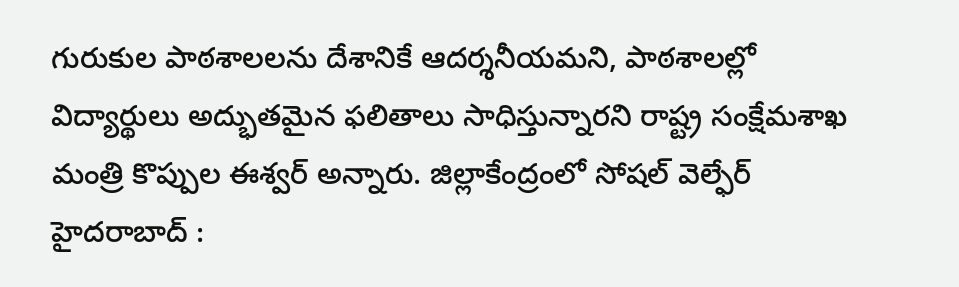గురుకుల పాఠశాలలను దేశానికే ఆదర్శనీయమని, పాఠశాలల్లో విద్యార్థులు అద్భుతమైన ఫలితాలు సాధిస్తున్నారని రాష్ట్ర సంక్షేమశాఖ మంత్రి కొప్పుల ఈశ్వర్ అన్నారు. జిల్లాకేంద్రంలో సోషల్ వెల్ఫేర్
హైదరాబాద్ :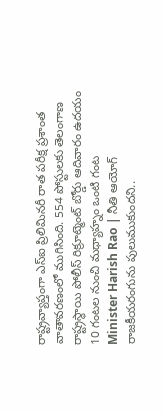రాష్ట్రవ్యాప్తంగా ఎస్ఐ ప్రిలిమినరీ రాత పరీక్ష ప్రశాంత వాతావరణంలో ముగిసింది. 554 పోస్టులకు తెలంగాణ రాష్ట్రస్థాయి పోలీస్ రిక్రూట్మెంట్ బోర్డు ఆదివారం ఉదయం 10 గంటల నుంచి మధ్యాహ్నం ఒంటి గంట
Minister Harish Rao | నీతి ఆయోగ్ రాజకీయరంగును పులుముకుందని..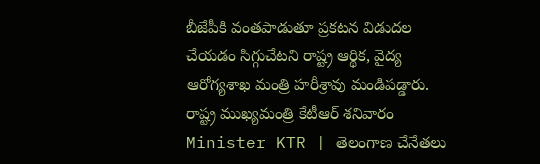బీజేపీకి వంతపాడుతూ ప్రకటన విడుదల చేయడం సిగ్గుచేటని రాష్ట్ర ఆర్థిక, వైద్య ఆరోగ్యశాఖ మంత్రి హరీశ్రావు మండిపడ్డారు. రాష్ట్ర ముఖ్యమంత్రి కేటీఆర్ శనివారం
Minister KTR | తెలంగాణ చేనేతలు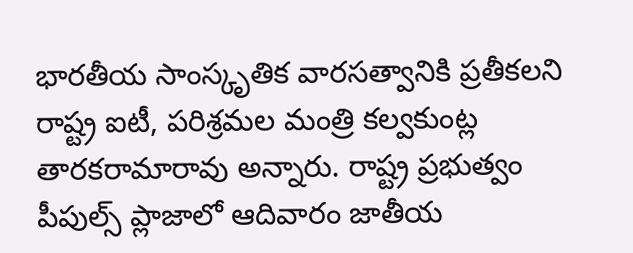భారతీయ సాంస్కృతిక వారసత్వానికి ప్రతీకలని రాష్ట్ర ఐటీ, పరిశ్రమల మంత్రి కల్వకుంట్ల తారకరామారావు అన్నారు. రాష్ట్ర ప్రభుత్వం పీపుల్స్ ప్లాజాలో ఆదివారం జాతీయ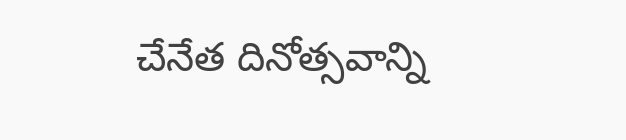చేనేత దినోత్సవాన్ని